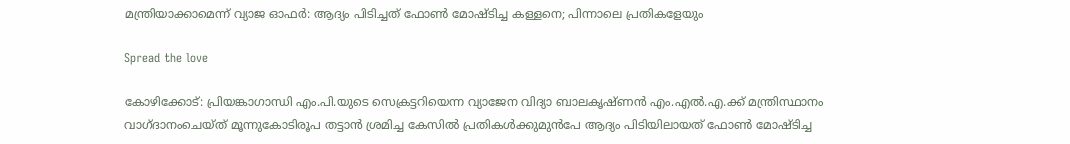മന്ത്രിയാക്കാമെന്ന് വ്യാജ ഓഫർ: ആദ്യം പിടിച്ചത് ഫോൺ മോഷ്ടിച്ച കള്ളനെ; പിന്നാലെ പ്രതികളേയും

Spread the love

കോഴിക്കോട്: പ്രിയങ്കാഗാന്ധി എം.പി.യുടെ സെക്രട്ടറിയെന്ന വ്യാജേന വിദ്യാ ബാലകൃഷ്ണൻ എം.എൽ.എ.ക്ക്‌ മന്ത്രിസ്ഥാനം വാഗ്ദാനംചെയ്ത് മൂന്നുകോടിരൂപ തട്ടാൻ ശ്രമിച്ച കേസിൽ പ്രതികൾക്കുമുൻപേ ആദ്യം പിടിയിലായത് ഫോൺ മോഷ്ടിച്ച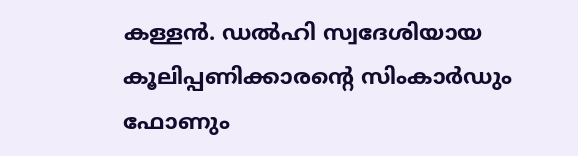കള്ളൻ. ഡൽഹി സ്വദേശിയായ കൂലിപ്പണിക്കാരന്റെ സിംകാർഡും ഫോണും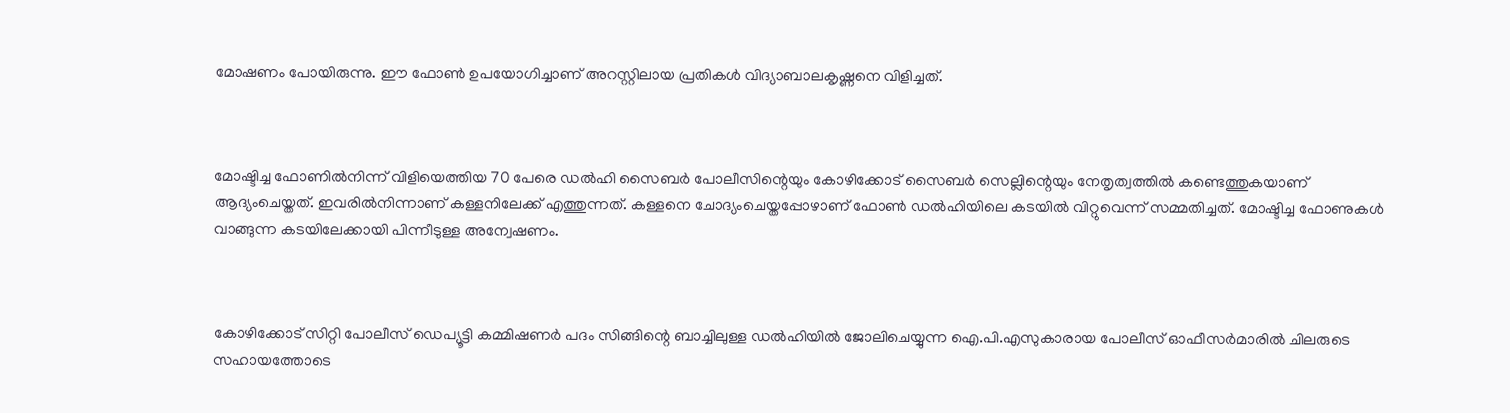മോഷണം പോയിരുന്നു. ഈ ഫോൺ ഉപയോഗിച്ചാണ് അറസ്റ്റിലായ പ്രതികൾ വിദ്യാബാലകൃഷ്ണനെ വിളിച്ചത്.



മോഷ്ടിച്ച ഫോണിൽനിന്ന് വിളിയെത്തിയ 70 പേരെ ഡൽഹി സൈബർ പോലീസിന്റെയും കോഴിക്കോട് സൈബർ സെല്ലിന്റെയും നേതൃത്വത്തിൽ കണ്ടെത്തുകയാണ് ആദ്യംചെയ്തത്‌. ഇവരിൽനിന്നാണ് കള്ളനിലേക്ക് എത്തുന്നത്. കള്ളനെ ചോദ്യംചെയ്തപ്പോഴാണ് ഫോൺ ഡൽഹിയിലെ കടയിൽ വിറ്റുവെന്ന് സമ്മതിച്ചത്. മോഷ്ടിച്ച ഫോണുകൾ വാങ്ങുന്ന കടയിലേക്കായി പിന്നീടുള്ള അന്വേഷണം.



കോഴിക്കോട് സിറ്റി പോലീസ് ഡെപ്യൂട്ടി കമ്മിഷണർ പദം സിങ്ങിന്റെ ബാച്ചിലുള്ള ഡൽഹിയിൽ ജോലിചെയ്യുന്ന ഐ.പി.എസുകാരായ പോലീസ് ഓഫീസർമാരിൽ ചിലരുടെ സഹായത്തോടെ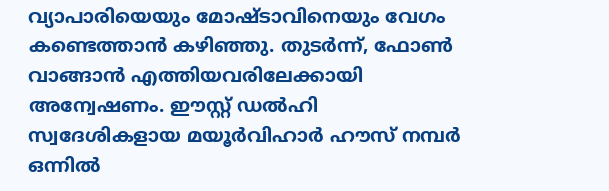വ്യാപാരിയെയും മോഷ്ടാവിനെയും വേഗം കണ്ടെത്താൻ കഴിഞ്ഞു. തുടർന്ന്, ഫോൺ വാങ്ങാൻ എത്തിയവരിലേക്കായി അന്വേഷണം. ഈസ്റ്റ് ഡൽഹി സ്വദേശികളായ മയൂർവിഹാർ ഹൗസ് നമ്പർ ഒന്നിൽ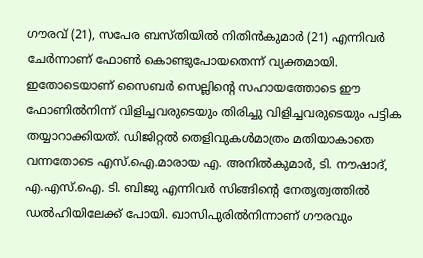ഗൗരവ് (21), സപേര ബസ്തിയിൽ നിതിൻകുമാർ (21) എന്നിവർ ചേർന്നാണ് ഫോൺ കൊണ്ടുപോയതെന്ന് വ്യക്തമായി. ഇതോടെയാണ് സൈബർ സെല്ലിന്റെ സഹായത്തോടെ ഈ ഫോണിൽനിന്ന് വിളിച്ചവരുടെയും തിരിച്ചു വിളിച്ചവരുടെയും പട്ടിക തയ്യാറാക്കിയത്. ഡിജിറ്റൽ തെളിവുകൾമാത്രം മതിയാകാതെ വന്നതോടെ എസ്.ഐ.മാരായ എ. അനിൽകുമാർ, ടി. നൗഷാദ്, എ.എസ്.ഐ. ടി. ബിജു എന്നിവർ സിങ്ങിന്റെ നേതൃത്വത്തിൽ ഡൽഹിയിലേക്ക് പോയി. ഖാസിപുരിൽനിന്നാണ് ഗൗരവും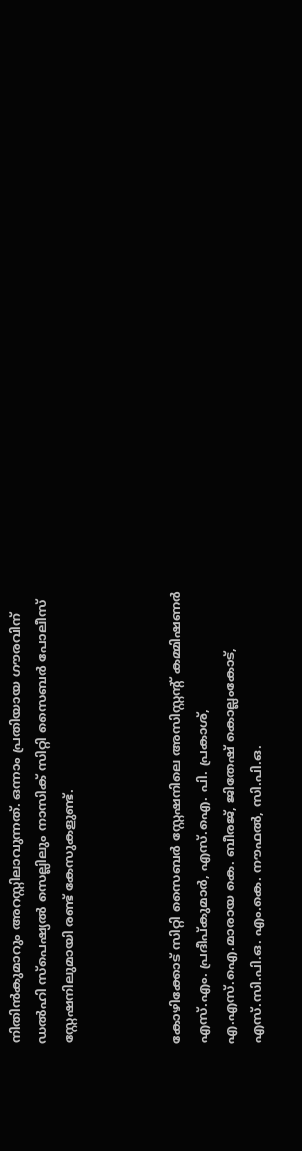നിതിൻകുമാറും അറസ്റ്റിലാവുന്നത്. ഒന്നാം പ്രതിയായ ഗൗരവിന് ഡൽഹി സ്പെഷ്യൽ സെല്ലിലും നാസിക് സിറ്റി സൈബർ പോലീസ് സ്റ്റേഷനിലുമായി രണ്ട് കേസുകളുണ്ട്.



കോഴിക്കോട് സിറ്റി സൈബർ സ്റ്റേഷനിലെ അസിസ്റ്റന്റ് കമ്മിഷണർ എസ്.എം. പ്രദീപ്കുമാർ, എസ്.ഐ. പി. പ്രകാശ്, എ.എസ്.ഐ.മാരായ കെ. ബീരജ്, ജിതേഷ് കൊല്ലംകോട്, എസ്.സി.പി.ഒ. എം.കെ. നൗഫൽ, സി.പി.ഒ.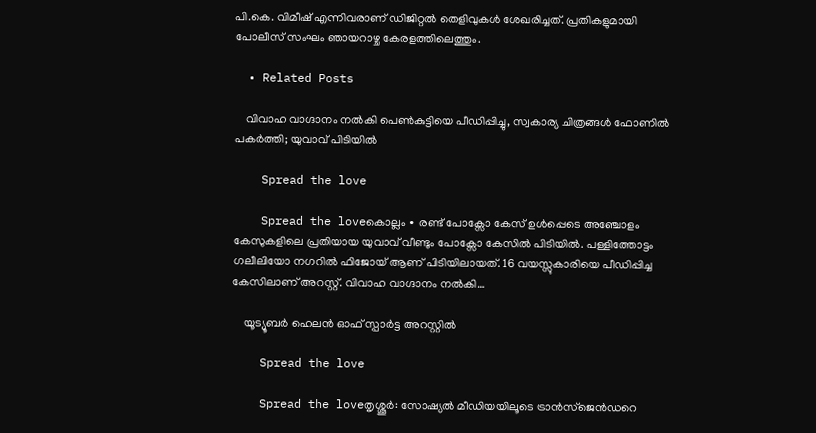പി.കെ. വിമീഷ് എന്നിവരാണ് ഡിജിറ്റൽ തെളിവുകൾ ശേഖരിച്ചത്. പ്രതികളുമായി പോലീസ് സംഘം ഞായറാഴ്ച കേരളത്തിലെത്തും.

  • Related Posts

    വിവാഹ വാഗ്ദാനം നൽകി പെൺകുട്ടിയെ പീഡിപ്പിച്ചു, സ്വകാര്യ ചിത്രങ്ങൾ ഫോണിൽ പകർത്തി; യുവാവ് പിടിയിൽ

    Spread the love

    Spread the loveകൊല്ലം ∙ രണ്ട് പോക്സോ കേസ് ഉൾപ്പെടെ അഞ്ചോളം കേസുകളിലെ പ്രതിയായ യുവാവ് വീണ്ടും പോക്സോ കേസിൽ പിടിയിൽ. പള്ളിത്തോട്ടം ഗലീലിയോ നഗറിൽ ഫിജോയ് ആണ് പിടിയിലായത്. 16 വയസ്സുകാരിയെ പീഡിപ്പിച്ച കേസിലാണ് അറസ്റ്റ്. വിവാഹ വാഗ്ദാനം നൽകി…

    യൂട്യൂബർ ഹെലൻ ഓഫ് സ്പാർട്ട അറസ്റ്റിൽ

    Spread the love

    Spread the loveതൃശ്ശൂർ: സോഷ്യൽ മീഡിയയിലൂടെ ട്രാൻസ്‌ജെൻഡറെ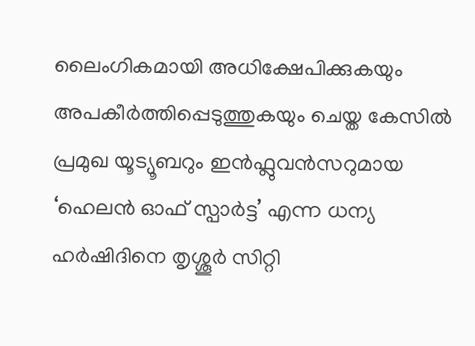ലൈംഗികമായി അധിക്ഷേപിക്കുകയും അപകീർത്തിപ്പെടുത്തുകയും ചെയ്ത കേസിൽ പ്രമുഖ യൂട്യൂബറും ഇൻഫ്ലുവൻസറുമായ ‘ഹെലൻ ഓഫ് സ്പാർട്ട’ എന്ന ധന്യ ഹർഷിദിനെ തൃശ്ശൂർ സിറ്റി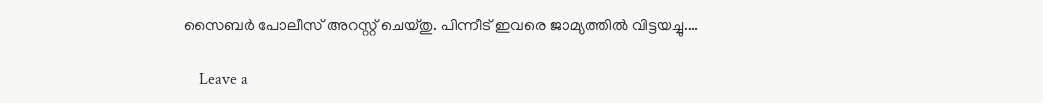സൈബർ പോലീസ് അറസ്റ്റ് ചെയ്തു. പിന്നീട് ഇവരെ ജാമ്യത്തിൽ വിട്ടയച്ചു.…

    Leave a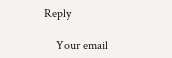Reply

    Your email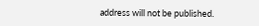address will not be published.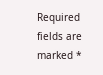Required fields are marked *